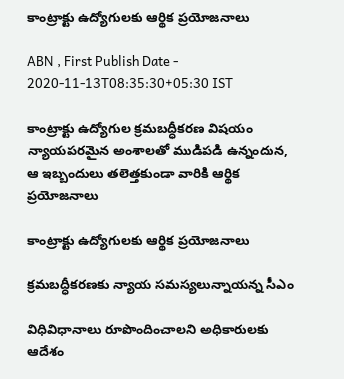కాంట్రాక్టు ఉద్యోగులకు ఆర్థిక ప్రయోజనాలు

ABN , First Publish Date - 2020-11-13T08:35:30+05:30 IST

కాంట్రాక్టు ఉద్యోగుల క్రమబద్ధీకరణ విషయం న్యాయపరమైన అంశాలతో ముడిపడి ఉన్నందున, ఆ ఇబ్బందులు తలెత్తకుండా వారికి ఆర్థిక ప్రయోజనాలు

కాంట్రాక్టు ఉద్యోగులకు ఆర్థిక ప్రయోజనాలు

క్రమబద్ధీకరణకు న్యాయ సమస్యలున్నాయన్న సీఎం

విధివిధానాలు రూపొందించాలని అధికారులకు ఆదేశం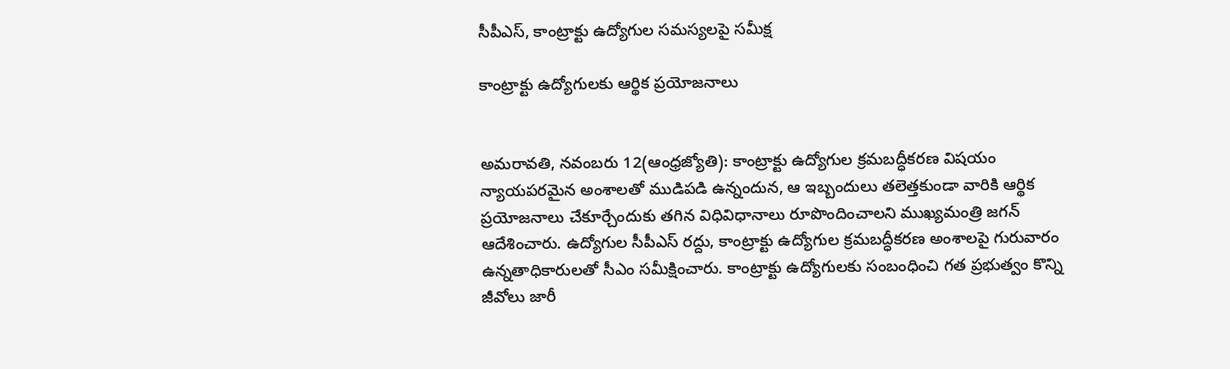సీపీఎస్‌, కాంట్రాక్టు ఉద్యోగుల సమస్యలపై సమీక్ష

కాంట్రాక్టు ఉద్యోగులకు ఆర్థిక ప్రయోజనాలు


అమరావతి, నవంబరు 12(ఆంధ్రజ్యోతి): కాంట్రాక్టు ఉద్యోగుల క్రమబద్ధీకరణ విషయం న్యాయపరమైన అంశాలతో ముడిపడి ఉన్నందున, ఆ ఇబ్బందులు తలెత్తకుండా వారికి ఆర్థిక ప్రయోజనాలు చేకూర్చేందుకు తగిన విధివిధానాలు రూపొందించాలని ముఖ్యమంత్రి జగన్‌ ఆదేశించారు. ఉద్యోగుల సీపీఎస్‌ రద్దు, కాంట్రాక్టు ఉద్యోగుల క్రమబద్ధీకరణ అంశాలపై గురువారం ఉన్నతాధికారులతో సీఎం సమీక్షించారు. కాంట్రాక్టు ఉద్యోగులకు సంబంధించి గత ప్రభుత్వం కొన్ని జీవోలు జారీ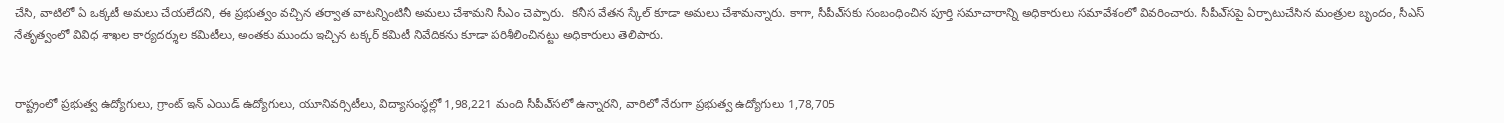చేసి, వాటిలో ఏ ఒక్కటీ అమలు చేయలేదని, ఈ ప్రభుత్వం వచ్చిన తర్వాత వాటన్నింటినీ అమలు చేశామని సీఎం చెప్పారు.  కనీస వేతన స్కేల్‌ కూడా అమలు చేశామన్నారు. కాగా, సీపీఎ్‌సకు సంబంధించిన పూర్తి సమాచారాన్ని అధికారులు సమావేశంలో వివరించారు. సీపీఎ్‌సపై ఏర్పాటుచేసిన మంత్రుల బృందం, సీఎస్‌ నేతృత్వంలో వివిధ శాఖల కార్యదర్శుల కమిటీలు, అంతకు ముందు ఇచ్చిన టక్కర్‌ కమిటీ నివేదికను కూడా పరిశీలించినట్టు అధికారులు తెలిపారు.


రాష్ట్రంలో ప్రభుత్వ ఉద్యోగులు, గ్రాంట్‌ ఇన్‌ ఎయిడ్‌ ఉద్యోగులు, యూనివర్సిటీలు, విద్యాసంస్థల్లో 1,98,221 మంది సీపీఎ్‌సలో ఉన్నారని, వారిలో నేరుగా ప్రభుత్వ ఉద్యోగులు 1,78,705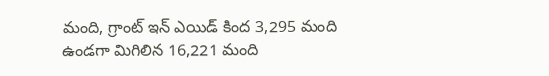మంది, గ్రాంట్‌ ఇన్‌ ఎయిడ్‌ కింద 3,295 మంది ఉండగా మిగిలిన 16,221 మంది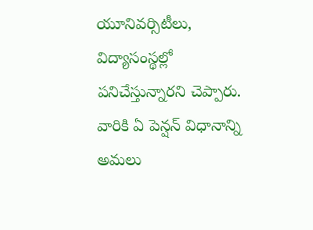యూనివర్సిటీలు, విద్యాసంస్థల్లో పనిచేస్తున్నారని చెప్పారు. వారికి ఏ పెన్షన్‌ విధానాన్ని అమలు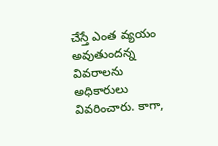చేస్తే ఎంత వ్యయం అవుతుందన్న వివరాలను అధికారులు వివరించారు. కాగా,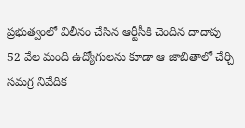ప్రభుత్వంలో విలీనం చేసిన ఆర్టీసీకి చెందిన దాదాపు 52 వేల మంది ఉద్యోగులను కూడా ఆ జాబితాలో చేర్చి సమగ్ర నివేదిక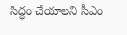సిద్ధం చేయాలని సీఎం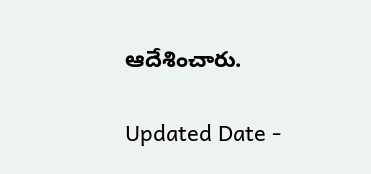ఆదేశించారు.

Updated Date -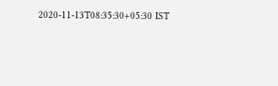2020-11-13T08:35:30+05:30 IST